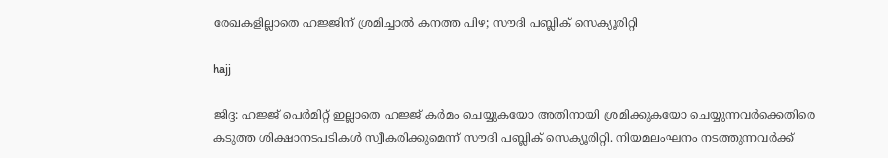രേഖകളില്ലാതെ ഹജ്ജിന് ശ്രമിച്ചാൽ കനത്ത പിഴ; സൗദി പബ്ലിക് സെക്യൂരിറ്റി

hajj

ജിദ്ദ: ഹജ്ജ് പെർമിറ്റ് ഇല്ലാതെ ഹജ്ജ് കർമം ചെയ്യുകയോ അതിനായി ശ്രമിക്കുകയോ ചെയ്യുന്നവർക്കെതിരെ കടുത്ത ശിക്ഷാനടപടികൾ സ്വീകരിക്കുമെന്ന് സൗദി പബ്ലിക് സെക്യൂരിറ്റി. നിയമലംഘനം നടത്തുന്നവർക്ക്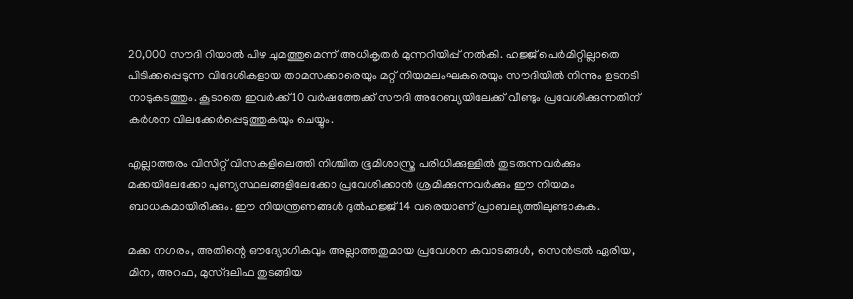20,000 സൗദി റിയാൽ പിഴ ചുമത്തുമെന്ന് അധികൃതർ മുന്നറിയിപ്പ് നൽകി. ഹജ്ജ് പെർമിറ്റില്ലാതെ പിടിക്കപ്പെടുന്ന വിദേശികളായ താമസക്കാരെയും മറ്റ് നിയമലംഘകരെയും സൗദിയിൽ നിന്നും ഉടനടി നാടുകടത്തും. കൂടാതെ ഇവർക്ക് 10 വർഷത്തേക്ക് സൗദി അറേബ്യയിലേക്ക് വീണ്ടും പ്രവേശിക്കുന്നതിന് കർശന വിലക്കേർപ്പെടുത്തുകയും ചെയ്യും.

എല്ലാത്തരം വിസിറ്റ് വിസകളിലെത്തി നിശ്ചിത ഭൂമിശാസ്ത്ര പരിധിക്കുള്ളിൽ തുടരുന്നവർക്കും മക്കയിലേക്കോ പുണ്യസ്ഥലങ്ങളിലേക്കോ പ്രവേശിക്കാൻ ശ്രമിക്കുന്നവർക്കും ഈ നിയമം ബാധകമായിരിക്കും. ഈ നിയന്ത്രണങ്ങൾ ദുൽഹജ്ജ് 14 വരെയാണ് പ്രാബല്യത്തിലുണ്ടാകുക.

മക്ക നഗരം, അതിന്റെ ഔദ്യോഗികവും അല്ലാത്തതുമായ പ്രവേശന കവാടങ്ങൾ, സെൻട്രൽ ഏരിയ, മിന, അറഫ, മുസ്ദലിഫ തുടങ്ങിയ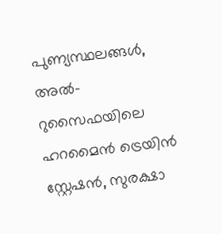പുണ്യസ്ഥലങ്ങൾ, അൽ-റുസൈഫയിലെ ഹറമൈൻ ട്രെയിൻ സ്റ്റേഷൻ, സുരക്ഷാ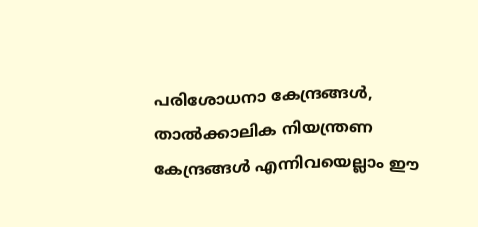പരിശോധനാ കേന്ദ്രങ്ങൾ, താൽക്കാലിക നിയന്ത്രണ കേന്ദ്രങ്ങൾ എന്നിവയെല്ലാം ഈ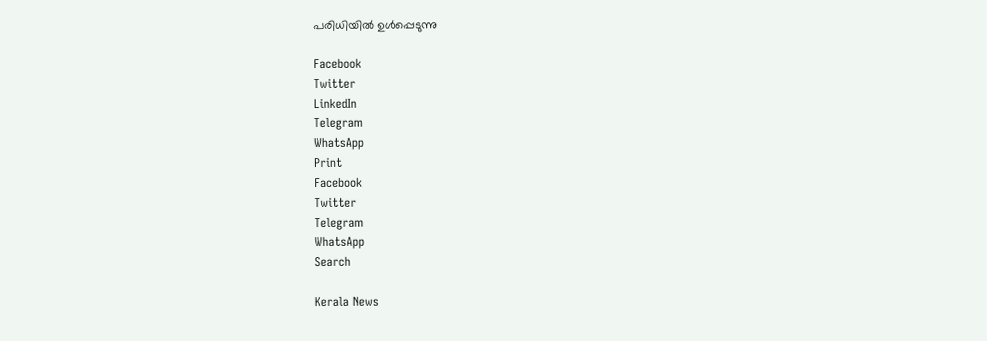പരിധിയിൽ ഉൾപ്പെടുന്നു

Facebook
Twitter
LinkedIn
Telegram
WhatsApp
Print
Facebook
Twitter
Telegram
WhatsApp
Search

Kerala News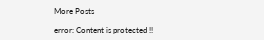More Posts

error: Content is protected !!